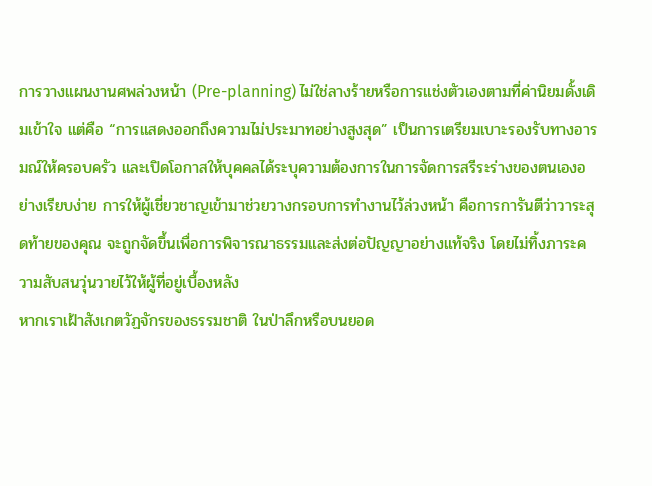การวางแผนงานศพล่วงหน้า (Pre-planning) ไม่ใช่ลางร้ายหรือการแช่งตัวเองตามที่ค่านิยมดั้งเดิมเข้าใจ แต่คือ “การแสดงออกถึงความไม่ประมาทอย่างสูงสุด” เป็นการเตรียมเบาะรองรับทางอารมณ์ให้ครอบครัว และเปิดโอกาสให้บุคคลได้ระบุความต้องการในการจัดการสรีระร่างของตนเองอย่างเรียบง่าย การให้ผู้เชี่ยวชาญเข้ามาช่วยวางกรอบการทำงานไว้ล่วงหน้า คือการการันตีว่าวาระสุดท้ายของคุณ จะถูกจัดขึ้นเพื่อการพิจารณาธรรมและส่งต่อปัญญาอย่างแท้จริง โดยไม่ทิ้งภาระความสับสนวุ่นวายไว้ให้ผู้ที่อยู่เบื้องหลัง
หากเราเฝ้าสังเกตวัฏจักรของธรรมชาติ ในป่าลึกหรือบนยอด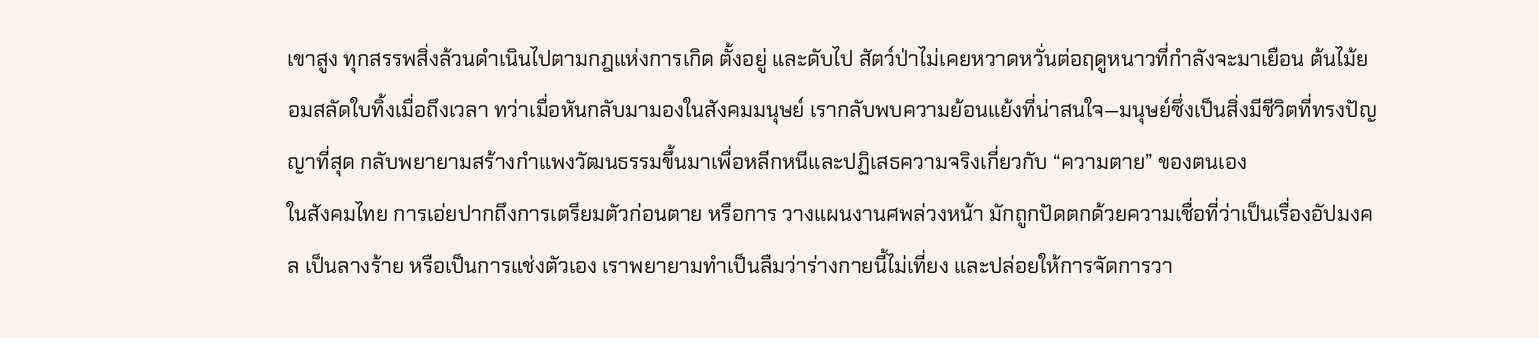เขาสูง ทุกสรรพสิ่งล้วนดำเนินไปตามกฎแห่งการเกิด ตั้งอยู่ และดับไป สัตว์ป่าไม่เคยหวาดหวั่นต่อฤดูหนาวที่กำลังจะมาเยือน ต้นไม้ยอมสลัดใบทิ้งเมื่อถึงเวลา ทว่าเมื่อหันกลับมามองในสังคมมนุษย์ เรากลับพบความย้อนแย้งที่น่าสนใจ—มนุษย์ซึ่งเป็นสิ่งมีชีวิตที่ทรงปัญญาที่สุด กลับพยายามสร้างกำแพงวัฒนธรรมขึ้นมาเพื่อหลีกหนีและปฏิเสธความจริงเกี่ยวกับ “ความตาย” ของตนเอง
ในสังคมไทย การเอ่ยปากถึงการเตรียมตัวก่อนตาย หรือการ วางแผนงานศพล่วงหน้า มักถูกปัดตกด้วยความเชื่อที่ว่าเป็นเรื่องอัปมงคล เป็นลางร้าย หรือเป็นการแช่งตัวเอง เราพยายามทำเป็นลืมว่าร่างกายนี้ไม่เที่ยง และปล่อยให้การจัดการวา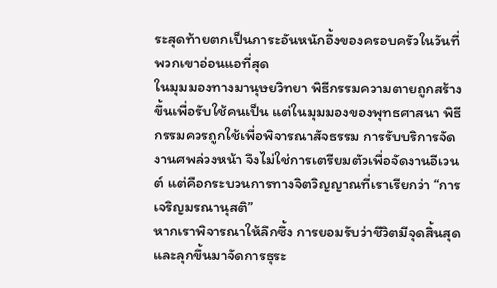ระสุดท้ายตกเป็นภาระอันหนักอึ้งของครอบครัวในวันที่พวกเขาอ่อนแอที่สุด
ในมุมมองทางมานุษยวิทยา พิธีกรรมความตายถูกสร้างขึ้นเพื่อรับใช้คนเป็น แต่ในมุมมองของพุทธศาสนา พิธีกรรมควรถูกใช้เพื่อพิจารณาสัจธรรม การรับบริการจัดงานศพล่วงหน้า จึงไม่ใช่การเตรียมตัวเพื่อจัดงานอีเวนต์ แต่คือกระบวนการทางจิตวิญญาณที่เราเรียกว่า “การเจริญมรณานุสติ”
หากเราพิจารณาให้ลึกซึ้ง การยอมรับว่าชีวิตมีจุดสิ้นสุด และลุกขึ้นมาจัดการธุระ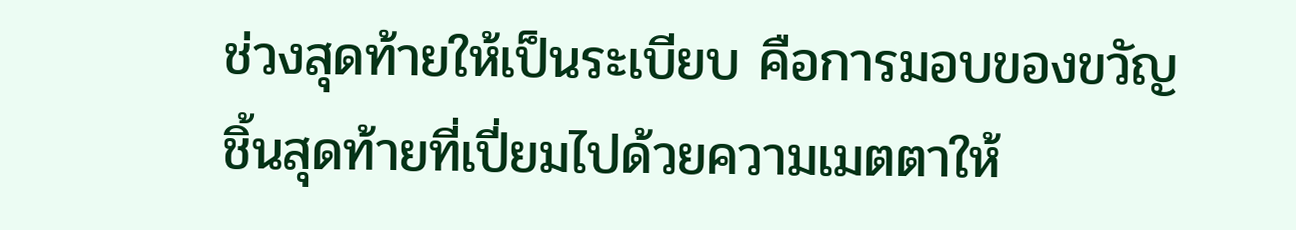ช่วงสุดท้ายให้เป็นระเบียบ คือการมอบของขวัญชิ้นสุดท้ายที่เปี่ยมไปด้วยความเมตตาให้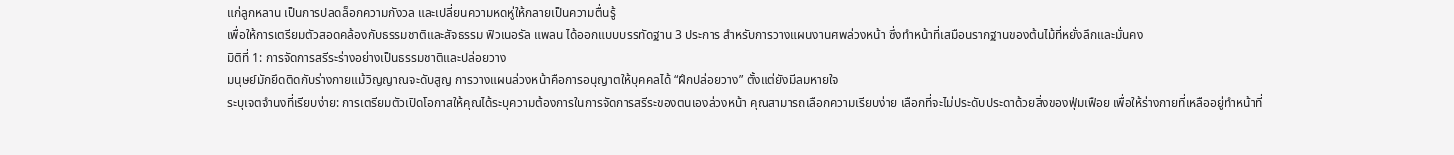แก่ลูกหลาน เป็นการปลดล็อกความกังวล และเปลี่ยนความหดหู่ให้กลายเป็นความตื่นรู้
เพื่อให้การเตรียมตัวสอดคล้องกับธรรมชาติและสัจธรรม ฟิวเนอรัล แพลน ได้ออกแบบบรรทัดฐาน 3 ประการ สำหรับการวางแผนงานศพล่วงหน้า ซึ่งทำหน้าที่เสมือนรากฐานของต้นไม้ที่หยั่งลึกและมั่นคง
มิติที่ 1: การจัดการสรีระร่างอย่างเป็นธรรมชาติและปล่อยวาง
มนุษย์มักยึดติดกับร่างกายแม้วิญญาณจะดับสูญ การวางแผนล่วงหน้าคือการอนุญาตให้บุคคลได้ “ฝึกปล่อยวาง” ตั้งแต่ยังมีลมหายใจ
ระบุเจตจำนงที่เรียบง่าย: การเตรียมตัวเปิดโอกาสให้คุณได้ระบุความต้องการในการจัดการสรีระของตนเองล่วงหน้า คุณสามารถเลือกความเรียบง่าย เลือกที่จะไม่ประดับประดาด้วยสิ่งของฟุ่มเฟือย เพื่อให้ร่างกายที่เหลืออยู่ทำหน้าที่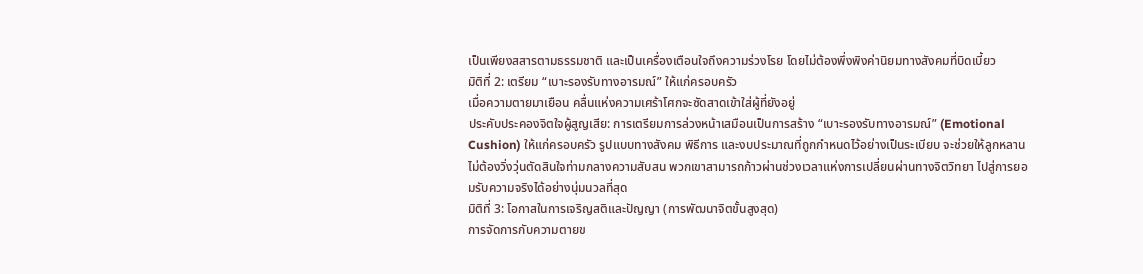เป็นเพียงสสารตามธรรมชาติ และเป็นเครื่องเตือนใจถึงความร่วงโรย โดยไม่ต้องพึ่งพิงค่านิยมทางสังคมที่บิดเบี้ยว
มิติที่ 2: เตรียม “เบาะรองรับทางอารมณ์” ให้แก่ครอบครัว
เมื่อความตายมาเยือน คลื่นแห่งความเศร้าโศกจะซัดสาดเข้าใส่ผู้ที่ยังอยู่
ประคับประคองจิตใจผู้สูญเสีย: การเตรียมการล่วงหน้าเสมือนเป็นการสร้าง “เบาะรองรับทางอารมณ์” (Emotional Cushion) ให้แก่ครอบครัว รูปแบบทางสังคม พิธีการ และงบประมาณที่ถูกกำหนดไว้อย่างเป็นระเบียบ จะช่วยให้ลูกหลานไม่ต้องวิ่งวุ่นตัดสินใจท่ามกลางความสับสน พวกเขาสามารถก้าวผ่านช่วงเวลาแห่งการเปลี่ยนผ่านทางจิตวิทยา ไปสู่การยอมรับความจริงได้อย่างนุ่มนวลที่สุด
มิติที่ 3: โอกาสในการเจริญสติและปัญญา (การพัฒนาจิตขั้นสูงสุด)
การจัดการกับความตายข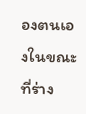องตนเองในขณะที่ร่าง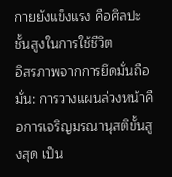กายยังแข็งแรง คือศิลปะชั้นสูงในการใช้ชีวิต
อิสรภาพจากการยึดมั่นถือมั่น: การวางแผนล่วงหน้าคือการเจริญมรณานุสติขั้นสูงสุด เป็น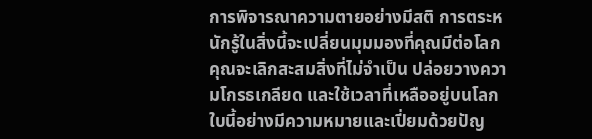การพิจารณาความตายอย่างมีสติ การตระหนักรู้ในสิ่งนี้จะเปลี่ยนมุมมองที่คุณมีต่อโลก คุณจะเลิกสะสมสิ่งที่ไม่จำเป็น ปล่อยวางความโกรธเกลียด และใช้เวลาที่เหลืออยู่บนโลกใบนี้อย่างมีความหมายและเปี่ยมด้วยปัญ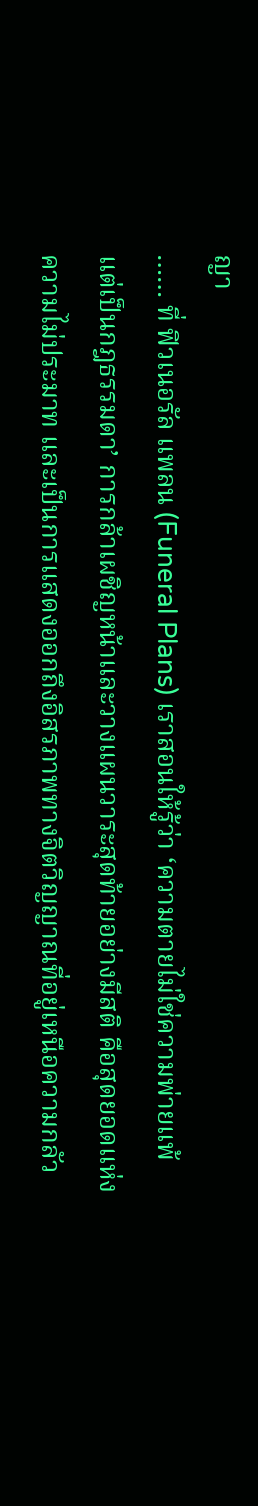ญา
…… ที่ ฟิวเนอรัล แพลน (Funeral Plans) เราสอนให้รู้ว่า ‘ความตายไม่ใช่ความพ่ายแพ้ แต่เป็นกฎธรรมดา’ การกล้าเผชิญหน้าและวางแผนวาระสุดท้ายอย่างมีสติ คือสุดยอดแห่งความไม่ประมาท และเป็นการแสดงออกถึงอิสรภาพทางจิตวิญญาณที่อยู่เหนือความกลัว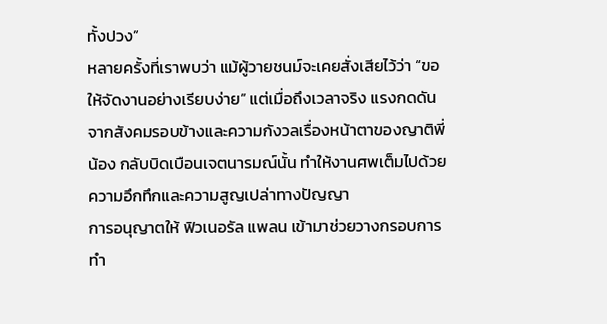ทั้งปวง”
หลายครั้งที่เราพบว่า แม้ผู้วายชนม์จะเคยสั่งเสียไว้ว่า “ขอให้จัดงานอย่างเรียบง่าย” แต่เมื่อถึงเวลาจริง แรงกดดันจากสังคมรอบข้างและความกังวลเรื่องหน้าตาของญาติพี่น้อง กลับบิดเบือนเจตนารมณ์นั้น ทำให้งานศพเต็มไปด้วยความอึกทึกและความสูญเปล่าทางปัญญา
การอนุญาตให้ ฟิวเนอรัล แพลน เข้ามาช่วยวางกรอบการทำ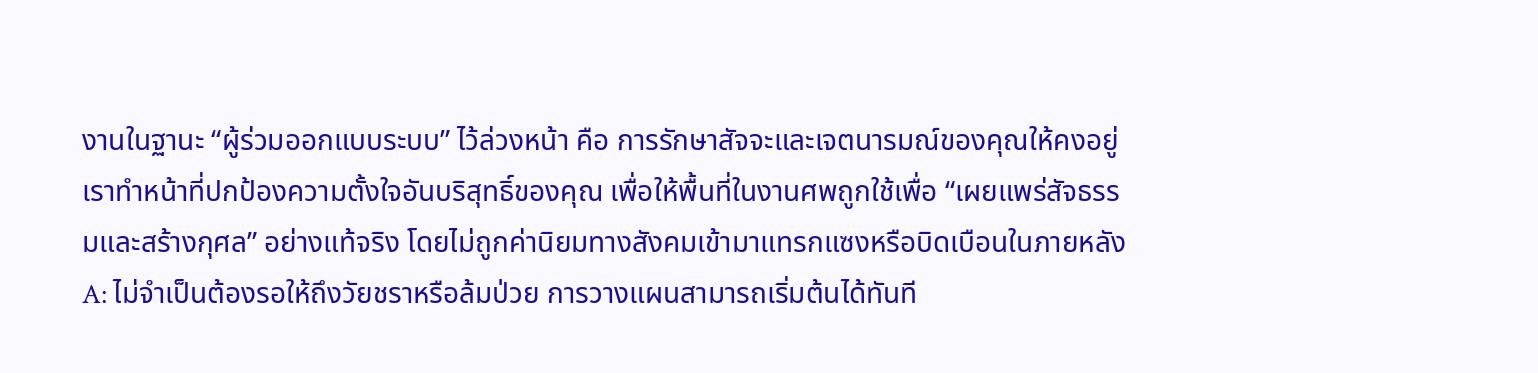งานในฐานะ “ผู้ร่วมออกแบบระบบ” ไว้ล่วงหน้า คือ การรักษาสัจจะและเจตนารมณ์ของคุณให้คงอยู่ เราทำหน้าที่ปกป้องความตั้งใจอันบริสุทธิ์ของคุณ เพื่อให้พื้นที่ในงานศพถูกใช้เพื่อ “เผยแพร่สัจธรรมและสร้างกุศล” อย่างแท้จริง โดยไม่ถูกค่านิยมทางสังคมเข้ามาแทรกแซงหรือบิดเบือนในภายหลัง
A: ไม่จำเป็นต้องรอให้ถึงวัยชราหรือล้มป่วย การวางแผนสามารถเริ่มต้นได้ทันที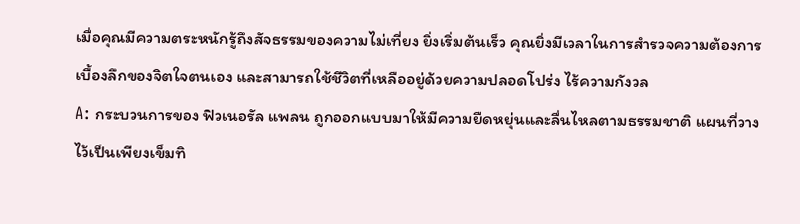เมื่อคุณมีความตระหนักรู้ถึงสัจธรรมของความไม่เที่ยง ยิ่งเริ่มต้นเร็ว คุณยิ่งมีเวลาในการสำรวจความต้องการเบื้องลึกของจิตใจตนเอง และสามารถใช้ชีวิตที่เหลืออยู่ด้วยความปลอดโปร่ง ไร้ความกังวล
A: กระบวนการของ ฟิวเนอรัล แพลน ถูกออกแบบมาให้มีความยืดหยุ่นและลื่นไหลตามธรรมชาติ แผนที่วางไว้เป็นเพียงเข็มทิ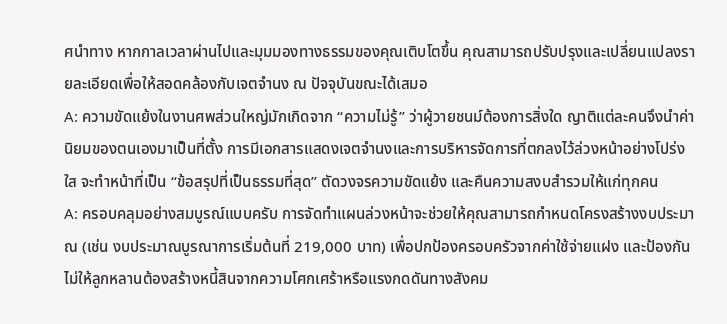ศนำทาง หากกาลเวลาผ่านไปและมุมมองทางธรรมของคุณเติบโตขึ้น คุณสามารถปรับปรุงและเปลี่ยนแปลงรายละเอียดเพื่อให้สอดคล้องกับเจตจำนง ณ ปัจจุบันขณะได้เสมอ
A: ความขัดแย้งในงานศพส่วนใหญ่มักเกิดจาก “ความไม่รู้” ว่าผู้วายชนม์ต้องการสิ่งใด ญาติแต่ละคนจึงนำค่านิยมของตนเองมาเป็นที่ตั้ง การมีเอกสารแสดงเจตจำนงและการบริหารจัดการที่ตกลงไว้ล่วงหน้าอย่างโปร่งใส จะทำหน้าที่เป็น “ข้อสรุปที่เป็นธรรมที่สุด” ตัดวงจรความขัดแย้ง และคืนความสงบสำรวมให้แก่ทุกคน
A: ครอบคลุมอย่างสมบูรณ์แบบครับ การจัดทำแผนล่วงหน้าจะช่วยให้คุณสามารถกำหนดโครงสร้างงบประมาณ (เช่น งบประมาณบูรณาการเริ่มต้นที่ 219,000 บาท) เพื่อปกป้องครอบครัวจากค่าใช้จ่ายแฝง และป้องกันไม่ให้ลูกหลานต้องสร้างหนี้สินจากความโศกเศร้าหรือแรงกดดันทางสังคม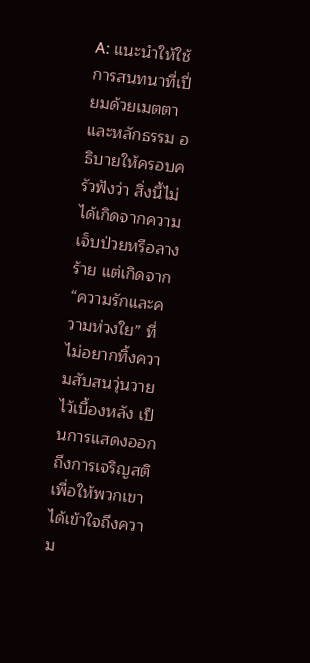A: แนะนำให้ใช้การสนทนาที่เปี่ยมด้วยเมตตาและหลักธรรม อธิบายให้ครอบครัวฟังว่า สิ่งนี้ไม่ได้เกิดจากความเจ็บป่วยหรือลางร้าย แต่เกิดจาก “ความรักและความห่วงใย” ที่ไม่อยากทิ้งความสับสนวุ่นวายไว้เบื้องหลัง เป็นการแสดงออกถึงการเจริญสติ เพื่อให้พวกเขาได้เข้าใจถึงความ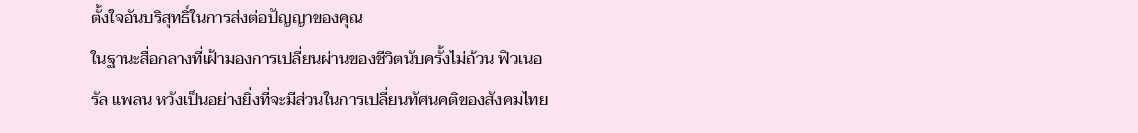ตั้งใจอันบริสุทธิ์ในการส่งต่อปัญญาของคุณ
ในฐานะสื่อกลางที่เฝ้ามองการเปลี่ยนผ่านของชีวิตนับครั้งไม่ถ้วน ฟิวเนอรัล แพลน หวังเป็นอย่างยิ่งที่จะมีส่วนในการเปลี่ยนทัศนคติของสังคมไทย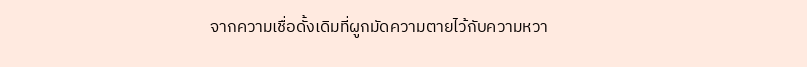จากความเชื่อดั้งเดิมที่ผูกมัดความตายไว้กับความหวา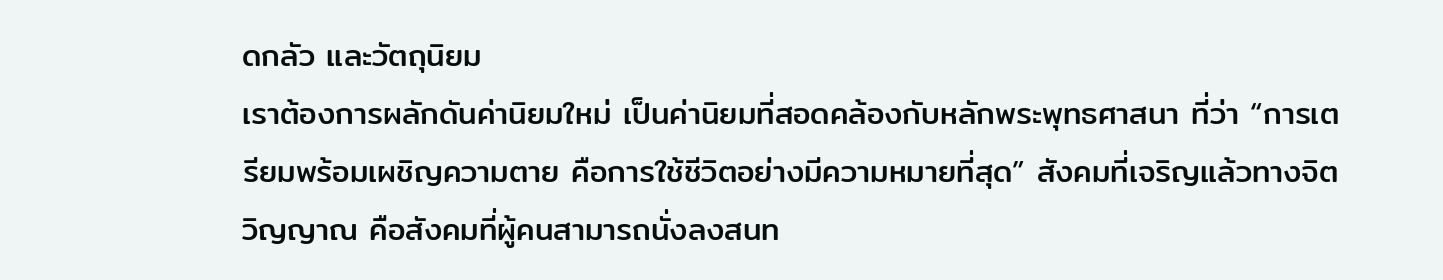ดกลัว และวัตถุนิยม
เราต้องการผลักดันค่านิยมใหม่ เป็นค่านิยมที่สอดคล้องกับหลักพระพุทธศาสนา ที่ว่า “การเตรียมพร้อมเผชิญความตาย คือการใช้ชีวิตอย่างมีความหมายที่สุด” สังคมที่เจริญแล้วทางจิตวิญญาณ คือสังคมที่ผู้คนสามารถนั่งลงสนท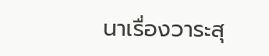นาเรื่องวาระสุ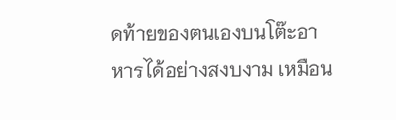ดท้ายของตนเองบนโต๊ะอาหารได้อย่างสงบงาม เหมือน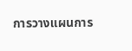การวางแผนการ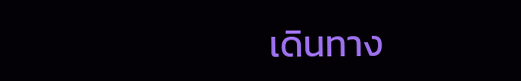เดินทาง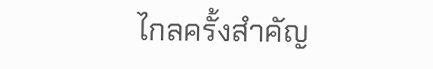ไกลครั้งสำคัญ